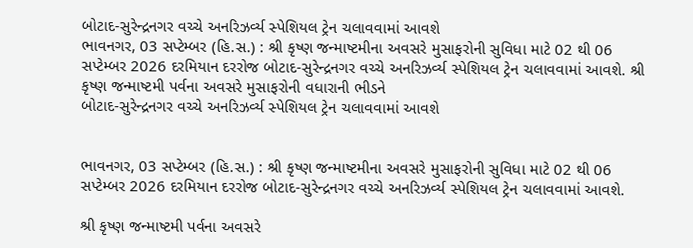બોટાદ-સુરેન્દ્રનગર વચ્ચે અનરિઝર્વ્ય સ્પેશિયલ ટ્રેન ચલાવવામાં આવશે
ભાવનગર, 03 સપ્ટેમ્બર (હિ.સ.) : શ્રી કૃષ્ણ જન્માષ્ટમીના અવસરે મુસાફરોની સુવિધા માટે 02 થી 06 સપ્ટેમ્બર 2026 દરમિયાન દરરોજ બોટાદ-સુરેન્દ્રનગર વચ્ચે અનરિઝર્વ્ય સ્પેશિયલ ટ્રેન ચલાવવામાં આવશે. શ્રી કૃષ્ણ જન્માષ્ટમી પર્વના અવસરે મુસાફરોની વધારાની ભીડને
બોટાદ-સુરેન્દ્રનગર વચ્ચે અનરિઝર્વ્ય સ્પેશિયલ ટ્રેન ચલાવવામાં આવશે


ભાવનગર, 03 સપ્ટેમ્બર (હિ.સ.) : શ્રી કૃષ્ણ જન્માષ્ટમીના અવસરે મુસાફરોની સુવિધા માટે 02 થી 06 સપ્ટેમ્બર 2026 દરમિયાન દરરોજ બોટાદ-સુરેન્દ્રનગર વચ્ચે અનરિઝર્વ્ય સ્પેશિયલ ટ્રેન ચલાવવામાં આવશે.

શ્રી કૃષ્ણ જન્માષ્ટમી પર્વના અવસરે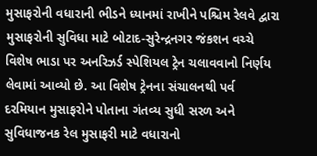મુસાફરોની વધારાની ભીડને ધ્યાનમાં રાખીને પશ્ચિમ રેલવે દ્વારા મુસાફરોની સુવિધા માટે બોટાદ-સુરેન્દ્રનગર જંકશન વચ્ચે વિશેષ ભાડા પર અનરિઝર્ડ સ્પેશિયલ ટ્રેન ચલાવવાનો નિર્ણય લેવામાં આવ્યો છે. આ વિશેષ ટ્રેનના સંચાલનથી પર્વ દરમિયાન મુસાફરોને પોતાના ગંતવ્ય સુધી સરળ અને સુવિધાજનક રેલ મુસાફરી માટે વધારાનો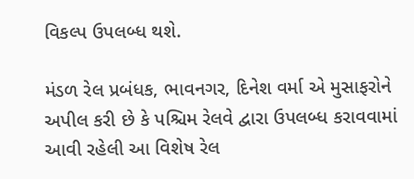વિકલ્પ ઉપલબ્ધ થશે.

મંડળ રેલ પ્રબંધક, ભાવનગર, દિનેશ વર્મા એ મુસાફરોને અપીલ કરી છે કે પશ્ચિમ રેલવે દ્વારા ઉપલબ્ધ કરાવવામાં આવી રહેલી આ વિશેષ રેલ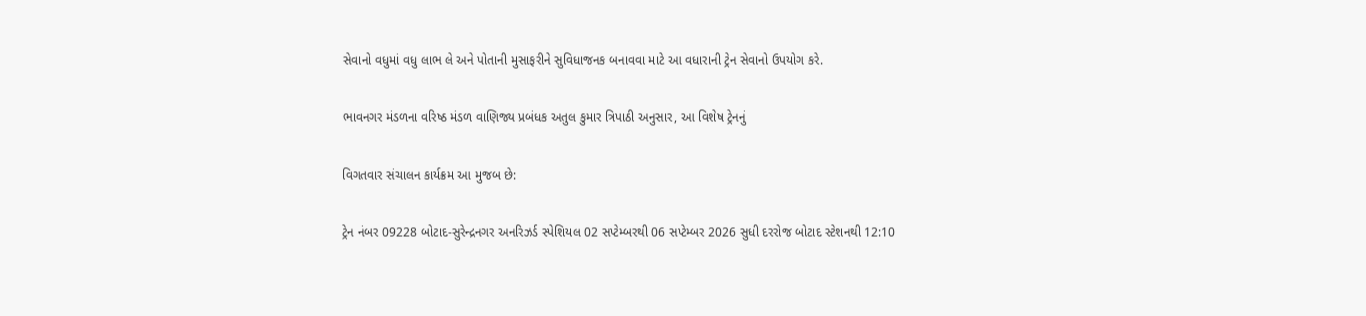સેવાનો વધુમાં વધુ લાભ લે અને પોતાની મુસાફરીને સુવિધાજનક બનાવવા માટે આ વધારાની ટ્રેન સેવાનો ઉપયોગ કરે.

ભાવનગર મંડળના વરિષ્ઠ મંડળ વાણિજ્ય પ્રબંધક અતુલ કુમાર ત્રિપાઠી અનુસાર, આ વિશેષ ટ્રેનનું

વિગતવાર સંચાલન કાર્યક્રમ આ મુજબ છે:

ટ્રેન નંબર 09228 બોટાદ-સુરેન્દ્રનગર અનરિઝર્ડ સ્પેશિયલ 02 સપ્ટેમ્બરથી 06 સપ્ટેમ્બર 2026 સુધી દરરોજ બોટાદ સ્ટેશનથી 12:10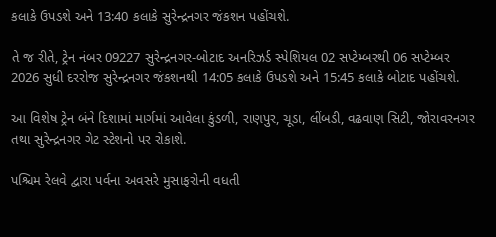કલાકે ઉપડશે અને 13:40 કલાકે સુરેન્દ્રનગર જંકશન પહોંચશે.

તે જ રીતે, ટ્રેન નંબર 09227 સુરેન્દ્રનગર-બોટાદ અનરિઝર્ડ સ્પેશિયલ 02 સપ્ટેમ્બરથી 06 સપ્ટેમ્બર 2026 સુધી દરરોજ સુરેન્દ્રનગર જંકશનથી 14:05 કલાકે ઉપડશે અને 15:45 કલાકે બોટાદ પહોંચશે.

આ વિશેષ ટ્રેન બંને દિશામાં માર્ગમાં આવેલા કુંડળી, રાણપુર, ચૂડા, લીંબડી, વઢવાણ સિટી, જોરાવરનગર તથા સુરેન્દ્રનગર ગેટ સ્ટેશનો પર રોકાશે.

પશ્ચિમ રેલવે દ્વારા પર્વના અવસરે મુસાફરોની વધતી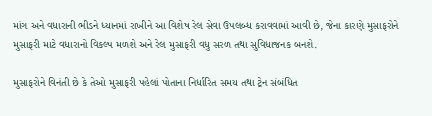માંગ અને વધારાની ભીડને ધ્યાનમાં રાખીને આ વિશેષ રેલ સેવા ઉપલબ્ધ કરાવવામાં આવી છે, જેના કારણે મુસાફરોને મુસાફરી માટે વધારાનો વિકલ્પ મળશે અને રેલ મુસાફરી વધુ સરળ તથા સુવિધાજનક બનશે.

મુસાફરોને વિનંતી છે કે તેઓ મુસાફરી પહેલાં પોતાના નિર્ધારિત સમય તથા ટ્રેન સંબંધિત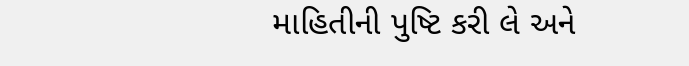માહિતીની પુષ્ટિ કરી લે અને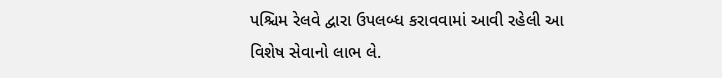પશ્ચિમ રેલવે દ્વારા ઉપલબ્ધ કરાવવામાં આવી રહેલી આ વિશેષ સેવાનો લાભ લે.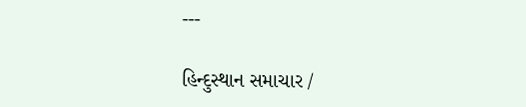---

હિન્દુસ્થાન સમાચાર /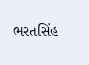ભરતસિંહ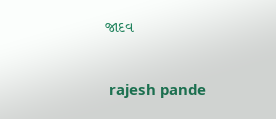જાદવ


 rajesh pande